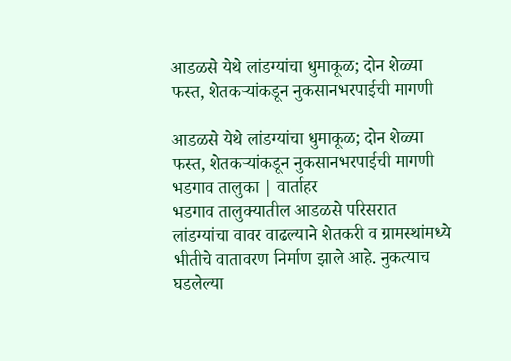आडळसे येथे लांडग्यांचा धुमाकूळ; दोन शेळ्या फस्त, शेतकऱ्यांकडून नुकसानभरपाईची मागणी

आडळसे येथे लांडग्यांचा धुमाकूळ; दोन शेळ्या फस्त, शेतकऱ्यांकडून नुकसानभरपाईची मागणी
भडगाव तालुका | वार्ताहर
भडगाव तालुक्यातील आडळसे परिसरात लांडग्यांचा वावर वाढल्याने शेतकरी व ग्रामस्थांमध्ये भीतीचे वातावरण निर्माण झाले आहे. नुकत्याच घडलेल्या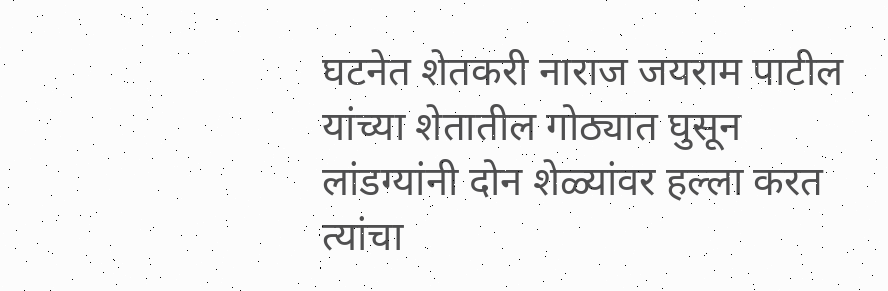घटनेत शेतकरी नाराज जयराम पाटील यांच्या शेतातील गोठ्यात घुसून लांडग्यांनी दोन शेळ्यांवर हल्ला करत त्यांचा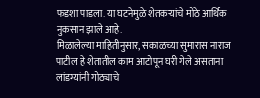फडशा पाडला. या घटनेमुळे शेतकऱ्यांचे मोठे आर्थिक नुकसान झाले आहे.
मिळालेल्या माहितीनुसार, सकाळच्या सुमारास नाराज पाटील हे शेतातील काम आटोपून घरी गेले असताना लांडग्यांनी गोठ्याचे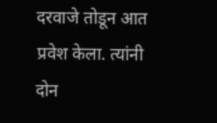दरवाजे तोडून आत प्रवेश केला. त्यांनी दोन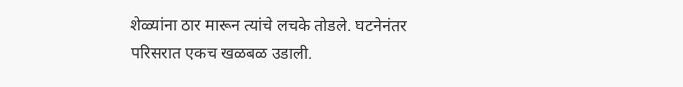शेळ्यांना ठार मारून त्यांचे लचके तोडले. घटनेनंतर परिसरात एकच खळबळ उडाली.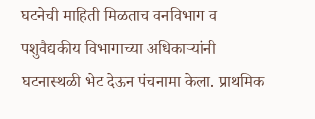घटनेची माहिती मिळताच वनविभाग व पशुवैद्यकीय विभागाच्या अधिकाऱ्यांनी घटनास्थळी भेट देऊन पंचनामा केला. प्राथमिक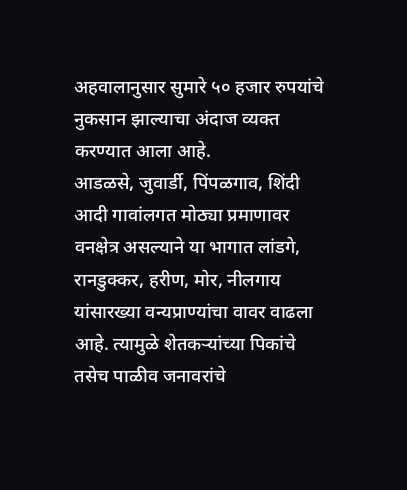अहवालानुसार सुमारे ५० हजार रुपयांचे नुकसान झाल्याचा अंदाज व्यक्त करण्यात आला आहे.
आडळसे, जुवार्डी, पिंपळगाव, शिंदी आदी गावांलगत मोठ्या प्रमाणावर वनक्षेत्र असल्याने या भागात लांडगे, रानडुक्कर, हरीण, मोर, नीलगाय यांसारख्या वन्यप्राण्यांचा वावर वाढला आहे. त्यामुळे शेतकऱ्यांच्या पिकांचे तसेच पाळीव जनावरांचे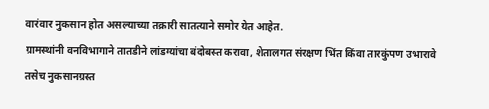वारंवार नुकसान होत असल्याच्या तक्रारी सातत्याने समोर येत आहेत.
ग्रामस्थांनी वनविभागाने तातडीने लांडग्यांचा बंदोबस्त करावा, शेतालगत संरक्षण भिंत किंवा तारकुंपण उभारावे तसेच नुकसानग्रस्त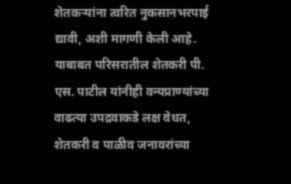शेतकऱ्यांना त्वरित नुकसानभरपाई द्यावी, अशी मागणी केली आहे.
याबाबत परिसरातील शेतकरी पी. एस. पाटील यांनीही वन्यप्राण्यांच्या वाढत्या उपद्रवाकडे लक्ष वेधत, शेतकरी व पाळीव जनावरांच्या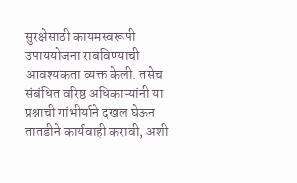सुरक्षेसाठी कायमस्वरूपी उपाययोजना राबविण्याची आवश्यकता व्यक्त केली. तसेच संबंधित वरिष्ठ अधिकाऱ्यांनी या प्रश्नाची गांभीर्याने दखल घेऊन तातडीने कार्यवाही करावी, अशी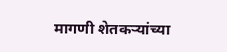मागणी शेतकऱ्यांच्या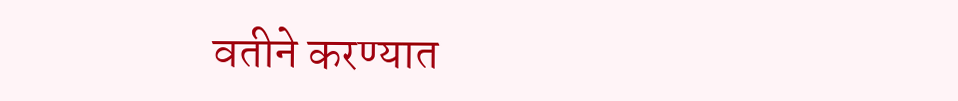वतीने करण्यात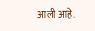आली आहे.